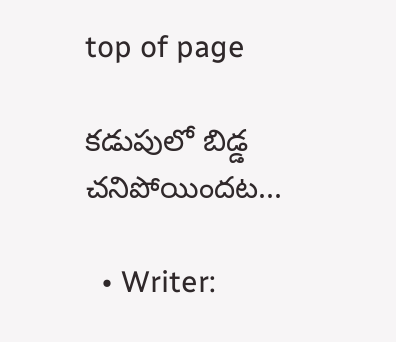top of page

కడుపులో బిడ్డ చనిపోయిందట...

  • Writer: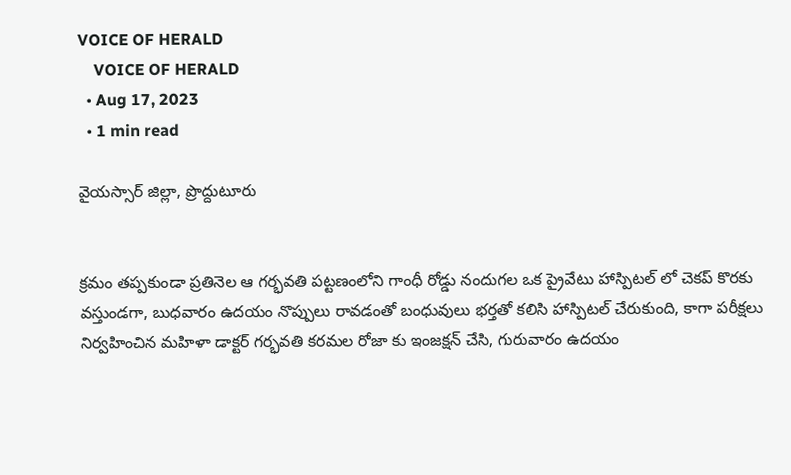VOICE OF HERALD
    VOICE OF HERALD
  • Aug 17, 2023
  • 1 min read

వైయస్సార్ జిల్లా, ప్రొద్దుటూరు


క్రమం తప్పకుండా ప్రతినెల ఆ గర్భవతి పట్టణంలోని గాంధీ రోడ్డు నందుగల ఒక ప్రైవేటు హాస్పిటల్ లో చెకప్ కొరకు వస్తుండగా, బుధవారం ఉదయం నొప్పులు రావడంతో బంధువులు భర్తతో కలిసి హాస్పిటల్ చేరుకుంది, కాగా పరీక్షలు నిర్వహించిన మహిళా డాక్టర్ గర్భవతి కరమల రోజా కు ఇంజక్షన్ చేసి, గురువారం ఉదయం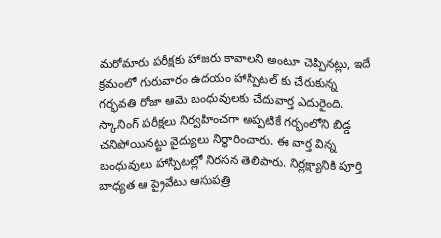మరోమారు పరీక్షకు హాజరు కావాలని అంటూ చెప్పినట్లు, ఇదే క్రమంలో గురువారం ఉదయం హాస్పిటల్ కు చేరుకున్న గర్భవతి రోజా ఆమె బంధువులకు చేదువార్త ఎదురైంది. స్కానింగ్ పరీక్షలు నిర్వహించగా అప్పటికే గర్భంలోని బిడ్డ చనిపోయినట్టు వైద్యులు నిర్ధారించారు. ఈ వార్త విన్న బంధువులు హాస్పిటల్లో నిరసన తెలిపారు. నిర్లక్ష్యానికి పూర్తి బాధ్యత ఆ ప్రైవేటు ఆసుపత్రి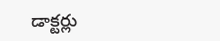డాక్టర్లు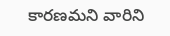కారణమని వారిని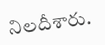నిలదీశారు.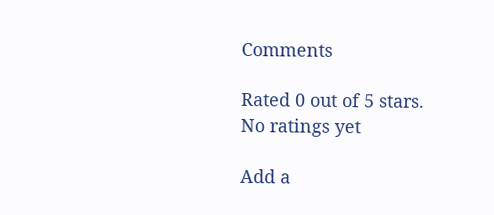Comments

Rated 0 out of 5 stars.
No ratings yet

Add a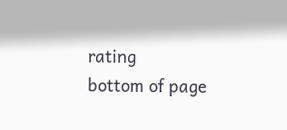rating
bottom of page